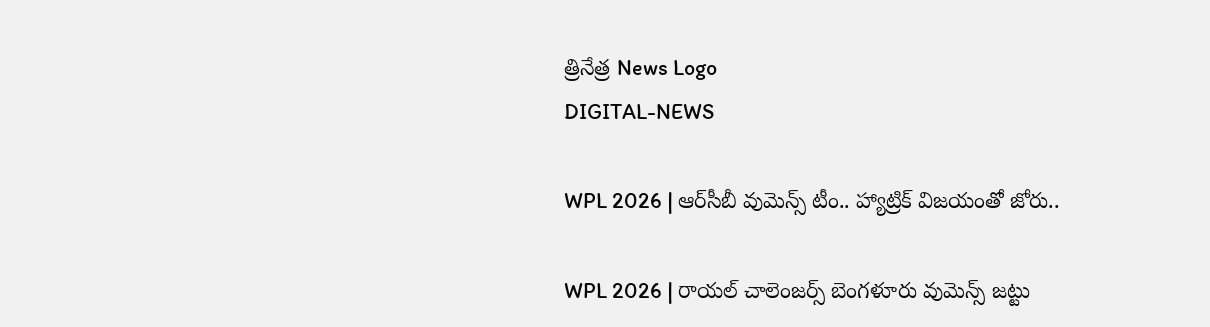త్రినేత్ర News Logo
DIGITAL-NEWS

WPL 2026 | ఆర్‌సీబీ వుమెన్స్ టీం.. హ్యాట్రిక్ విజ‌యంతో జోరు..

WPL 2026 | రాయ‌ల్ చాలెంజ‌ర్స్ బెంగ‌ళూరు వుమెన్స్ జ‌ట్టు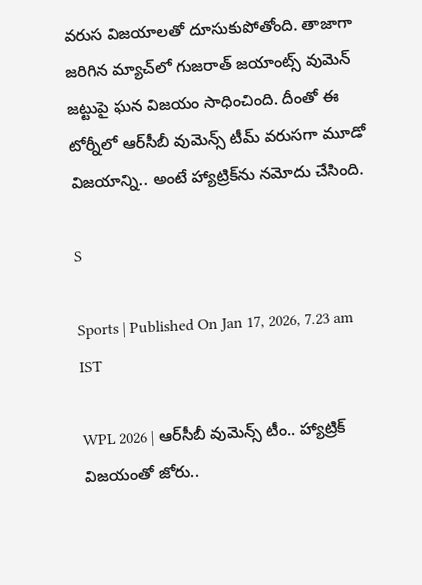వ‌రుస విజ‌యాల‌తో దూసుకుపోతోంది. తాజాగా జ‌రిగిన మ్యాచ్‌లో గుజ‌రాత్ జ‌యాంట్స్ వుమెన్ జ‌ట్టుపై ఘ‌న విజ‌యం సాధించింది. దీంతో ఈ టోర్నీలో ఆర్‌సీబీ వుమెన్స్ టీమ్ వ‌రుస‌గా మూడో విజ‌యాన్ని.. అంటే హ్యాట్రిక్‌ను న‌మోదు చేసింది.

S

Sports | Published On Jan 17, 2026, 7.23 am IST

WPL 2026 | ఆర్‌సీబీ వుమెన్స్ టీం.. హ్యాట్రిక్ విజ‌యంతో జోరు..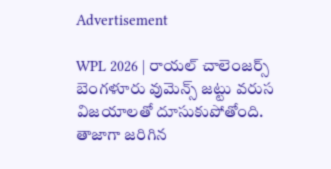Advertisement

WPL 2026 | రాయ‌ల్ చాలెంజ‌ర్స్ బెంగ‌ళూరు వుమెన్స్ జ‌ట్టు వ‌రుస విజ‌యాల‌తో దూసుకుపోతోంది. తాజాగా జ‌రిగిన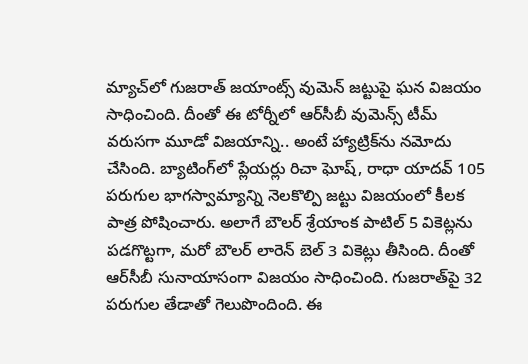మ్యాచ్‌లో గుజ‌రాత్ జ‌యాంట్స్ వుమెన్ జ‌ట్టుపై ఘ‌న విజ‌యం సాధించింది. దీంతో ఈ టోర్నీలో ఆర్‌సీబీ వుమెన్స్ టీమ్ వ‌రుస‌గా మూడో విజ‌యాన్ని.. అంటే హ్యాట్రిక్‌ను న‌మోదు చేసింది. బ్యాటింగ్‌లో ప్లేయ‌ర్లు రిచా ఘోష్‌, రాధా యాద‌వ్ 105 ప‌రుగుల భాగ‌స్వామ్యాన్ని నెల‌కొల్పి జ‌ట్టు విజయంలో కీల‌క పాత్ర పోషించారు. అలాగే బౌల‌ర్ శ్రేయాంక పాటిల్ 5 వికెట్ల‌ను ప‌డ‌గొట్టగా, మ‌రో బౌల‌ర్ లారెన్ బెల్ 3 వికెట్లు తీసింది. దీంతో ఆర్‌సీబీ సునాయాసంగా విజ‌యం సాధించింది. గుజ‌రాత్‌పై 32 పరుగుల తేడాతో గెలుపొందింది. ఈ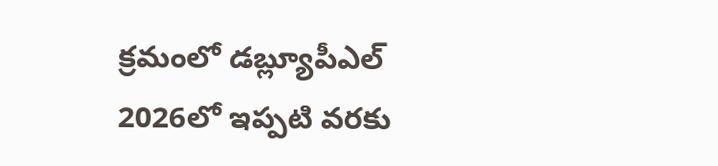క్ర‌మంలో డ‌బ్ల్యూపీఎల్ 2026లో ఇప్ప‌టి వ‌ర‌కు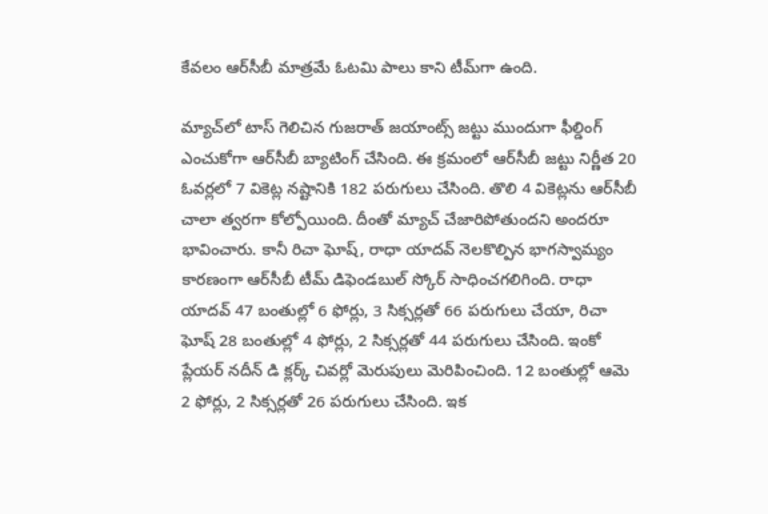కేవ‌లం ఆర్‌సీబీ మాత్ర‌మే ఓట‌మి పాలు కాని టీమ్‌గా ఉంది.

మ్యాచ్‌లో టాస్ గెలిచిన గుజ‌రాత్ జ‌యాంట్స్ జ‌ట్టు ముందుగా ఫీల్డింగ్ ఎంచుకోగా ఆర్‌సీబీ బ్యాటింగ్ చేసింది. ఈ క్ర‌మంలో ఆర్‌సీబీ జ‌ట్టు నిర్ణీత 20 ఓవ‌ర్ల‌లో 7 వికెట్ల న‌ష్టానికి 182 ప‌రుగులు చేసింది. తొలి 4 వికెట్ల‌ను ఆర్‌సీబీ చాలా త్వ‌ర‌గా కోల్పోయింది. దీంతో మ్యాచ్ చేజారిపోతుంద‌ని అంద‌రూ భావించారు. కానీ రిచా ఘోష్‌, రాధా యాద‌వ్ నెల‌కొల్పిన భాగ‌స్వామ్యం కార‌ణంగా ఆర్‌సీబీ టీమ్ డిఫెండ‌బుల్ స్కోర్ సాధించ‌గ‌లిగింది. రాధా యాద‌వ్ 47 బంతుల్లో 6 ఫోర్లు, 3 సిక్స‌ర్ల‌తో 66 ప‌రుగులు చేయా, రిచా ఘోష్ 28 బంతుల్లో 4 ఫోర్లు, 2 సిక్స‌ర్ల‌తో 44 ప‌రుగులు చేసింది. ఇంకో ప్లేయ‌ర్ న‌దీన్ డి క్ల‌ర్క్ చివ‌ర్లో మెరుపులు మెరిపించింది. 12 బంతుల్లో ఆమె 2 ఫోర్లు, 2 సిక్స‌ర్ల‌తో 26 ప‌రుగులు చేసింది. ఇక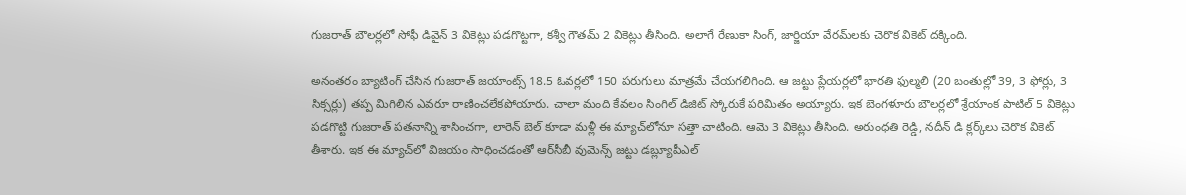గుజ‌రాత్ బౌల‌ర్ల‌లో సోఫీ డివైన్ 3 వికెట్లు ప‌డ‌గొట్ట‌గా, క‌శ్వీ గౌత‌మ్ 2 వికెట్లు తీసింది. అలాగే రేణుకా సింగ్‌, జార్జియా వేర‌మ్‌ల‌కు చెరొక వికెట్ ద‌క్కింది.

అనంత‌రం బ్యాటింగ్ చేసిన గుజ‌రాత్ జ‌యాంట్స్ 18.5 ఓవ‌ర్ల‌లో 150 ప‌రుగులు మాత్ర‌మే చేయ‌గ‌లిగింది. ఆ జ‌ట్టు ప్లేయ‌ర్ల‌లో భార‌తి ఫుల్మ‌లి (20 బంతుల్లో 39, 3 ఫోర్లు, 3 సిక్స‌ర్లు) త‌ప్ప మిగిలిన ఎవ‌రూ రాణించ‌లేక‌పోయారు. చాలా మంది కేవ‌లం సింగిల్ డిజిట్ స్కోరుకే ప‌రిమితం అయ్యారు. ఇక బెంగ‌ళూరు బౌల‌ర్ల‌లో శ్రేయాంక పాటిల్ 5 వికెట్లు ప‌డ‌గొట్టి గుజ‌రాత్ ప‌త‌నాన్ని శాసించ‌గా, లారెన్ బెల్ కూడా మ‌ళ్లీ ఈ మ్యాచ్‌లోనూ స‌త్తా చాటింది. ఆమె 3 వికెట్లు తీసింది. అరుంధతి రెడ్డి, న‌దీన్ డి క్ల‌ర్క్‌లు చెరొక వికెట్ తీశారు. ఇక ఈ మ్యాచ్‌లో విజ‌యం సాధించ‌డంతో ఆర్‌సీబీ వుమెన్స్ జట్టు డ‌బ్ల్యూపీఎల్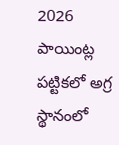2026 పాయింట్ల ప‌ట్టికలో అగ్ర స్థానంలో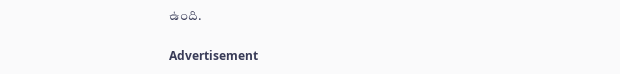ఉంది.

Advertisement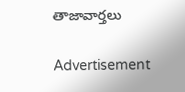తాజావార్తలు

Advertisement